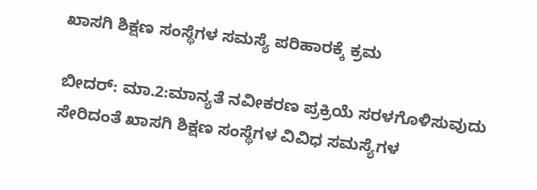ಖಾಸಗಿ ಶಿಕ್ಷಣ ಸಂಸ್ಥೆಗಳ ಸಮಸ್ಯೆ ಪರಿಹಾರಕ್ಕೆ ಕ್ರಮ

ಬೀದರ್: ಮಾ.2:ಮಾನ್ಯತೆ ನವೀಕರಣ ಪ್ರಕ್ರಿಯೆ ಸರಳಗೊಳಿಸುವುದು ಸೇರಿದಂತೆ ಖಾಸಗಿ ಶಿಕ್ಷಣ ಸಂಸ್ಥೆಗಳ ವಿವಿಧ ಸಮಸ್ಯೆಗಳ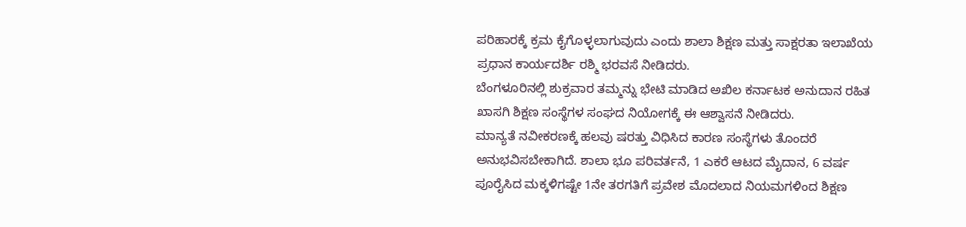ಪರಿಹಾರಕ್ಕೆ ಕ್ರಮ ಕೈಗೊಳ್ಳಲಾಗುವುದು ಎಂದು ಶಾಲಾ ಶಿಕ್ಷಣ ಮತ್ತು ಸಾಕ್ಷರತಾ ಇಲಾಖೆಯ ಪ್ರಧಾನ ಕಾರ್ಯದರ್ಶಿ ರಶ್ಮಿ ಭರವಸೆ ನೀಡಿದರು.
ಬೆಂಗಳೂರಿನಲ್ಲಿ ಶುಕ್ರವಾರ ತಮ್ಮನ್ನು ಭೇಟಿ ಮಾಡಿದ ಅಖಿಲ ಕರ್ನಾಟಕ ಅನುದಾನ ರಹಿತ ಖಾಸಗಿ ಶಿಕ್ಷಣ ಸಂಸ್ಥೆಗಳ ಸಂಘದ ನಿಯೋಗಕ್ಕೆ ಈ ಆಶ್ವಾಸನೆ ನೀಡಿದರು.
ಮಾನ್ಯತೆ ನವೀಕರಣಕ್ಕೆ ಹಲವು ಷರತ್ತು ವಿಧಿಸಿದ ಕಾರಣ ಸಂಸ್ಥೆಗಳು ತೊಂದರೆ ಅನುಭವಿಸಬೇಕಾಗಿದೆ. ಶಾಲಾ ಭೂ ಪರಿವರ್ತನೆ, 1 ಎಕರೆ ಆಟದ ಮೈದಾನ, 6 ವರ್ಷ ಪೂರೈಸಿದ ಮಕ್ಕಳಿಗಷ್ಟೇ 1ನೇ ತರಗತಿಗೆ ಪ್ರವೇಶ ಮೊದಲಾದ ನಿಯಮಗಳಿಂದ ಶಿಕ್ಷಣ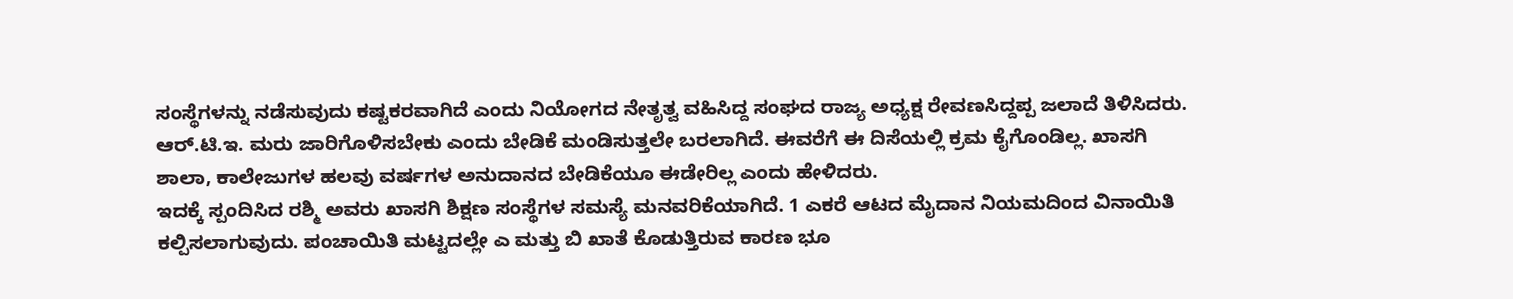ಸಂಸ್ಥೆಗಳನ್ನು ನಡೆಸುವುದು ಕಷ್ಟಕರವಾಗಿದೆ ಎಂದು ನಿಯೋಗದ ನೇತೃತ್ವ ವಹಿಸಿದ್ದ ಸಂಘದ ರಾಜ್ಯ ಅಧ್ಯಕ್ಷ ರೇವಣಸಿದ್ದಪ್ಪ ಜಲಾದೆ ತಿಳಿಸಿದರು.
ಆರ್.ಟಿ.ಇ. ಮರು ಜಾರಿಗೊಳಿಸಬೇಕು ಎಂದು ಬೇಡಿಕೆ ಮಂಡಿಸುತ್ತಲೇ ಬರಲಾಗಿದೆ. ಈವರೆಗೆ ಈ ದಿಸೆಯಲ್ಲಿ ಕ್ರಮ ಕೈಗೊಂಡಿಲ್ಲ. ಖಾಸಗಿ ಶಾಲಾ, ಕಾಲೇಜುಗಳ ಹಲವು ವರ್ಷಗಳ ಅನುದಾನದ ಬೇಡಿಕೆಯೂ ಈಡೇರಿಲ್ಲ ಎಂದು ಹೇಳಿದರು.
ಇದಕ್ಕೆ ಸ್ಪಂದಿಸಿದ ರಶ್ಮಿ ಅವರು ಖಾಸಗಿ ಶಿಕ್ಷಣ ಸಂಸ್ಥೆಗಳ ಸಮಸ್ಯೆ ಮನವರಿಕೆಯಾಗಿದೆ. 1 ಎಕರೆ ಆಟದ ಮೈದಾನ ನಿಯಮದಿಂದ ವಿನಾಯಿತಿ ಕಲ್ಪಿಸಲಾಗುವುದು. ಪಂಚಾಯಿತಿ ಮಟ್ಟದಲ್ಲೇ ಎ ಮತ್ತು ಬಿ ಖಾತೆ ಕೊಡುತ್ತಿರುವ ಕಾರಣ ಭೂ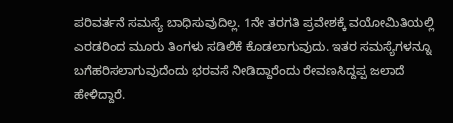ಪರಿವರ್ತನೆ ಸಮಸ್ಯೆ ಬಾಧಿಸುವುದಿಲ್ಲ. 1ನೇ ತರಗತಿ ಪ್ರವೇಶಕ್ಕೆ ವಯೋಮಿತಿಯಲ್ಲಿ ಎರಡರಿಂದ ಮೂರು ತಿಂಗಳು ಸಡಿಲಿಕೆ ಕೊಡಲಾಗುವುದು. ಇತರ ಸಮಸ್ಯೆಗಳನ್ನೂ ಬಗೆಹರಿಸಲಾಗುವುದೆಂದು ಭರವಸೆ ನೀಡಿದ್ದಾರೆಂದು ರೇವಣಸಿದ್ದಪ್ಪ ಜಲಾದೆ ಹೇಳಿದ್ದಾರೆ.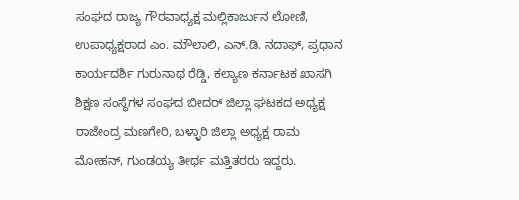ಸಂಘದ ರಾಜ್ಯ ಗೌರವಾಧ್ಯಕ್ಷ ಮಲ್ಲಿಕಾರ್ಜುನ ಲೋಣಿ, ಉಪಾಧ್ಯಕ್ಷರಾದ ಎಂ. ಮೌಲಾಲಿ, ಎನ್.ಡಿ. ನದಾಫ್, ಪ್ರಧಾನ ಕಾರ್ಯದರ್ಶಿ ಗುರುನಾಥ ರೆಡ್ಡಿ, ಕಲ್ಯಾಣ ಕರ್ನಾಟಕ ಖಾಸಗಿ ಶಿಕ್ಷಣ ಸಂಸ್ಥೆಗಳ ಸಂಘದ ಬೀದರ್ ಜಿಲ್ಲಾ ಘಟಕದ ಅಧ್ಯಕ್ಷ ರಾಜೇಂದ್ರ ಮಣಗೇರಿ, ಬಳ್ಳಾರಿ ಜಿಲ್ಲಾ ಅಧ್ಯಕ್ಷ ರಾಮ ಮೋಹನ್, ಗುಂಡಯ್ಯ ತೀರ್ಥ ಮತ್ತಿತರರು ಇದ್ದರು.